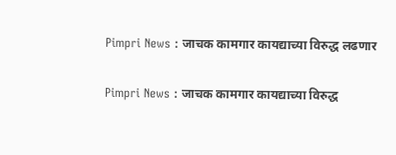Pimpri News : जाचक कामगार कायद्याच्या विरुद्ध लढणार

Pimpri News : जाचक कामगार कायद्याच्या विरुद्ध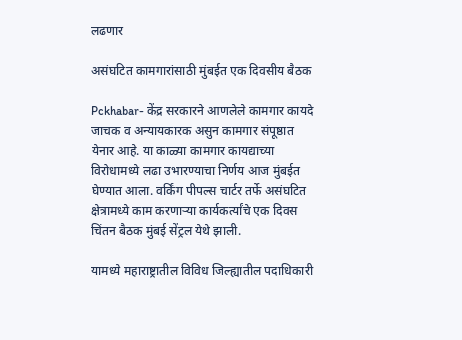लढणार

असंघटित कामगारांसाठी मुंबईत एक दिवसीय बैठक

Pckhabar- केंद्र सरकारने आणलेले कामगार कायदे जाचक व अन्यायकारक असुन कामगार संपूष्ठात येनार आहे. या काळ्या कामगार कायद्याच्या विरोधामध्ये लढा उभारण्याचा निर्णय आज मुंबईत घेण्यात आला. वर्किंग पीपल्स चार्टर तर्फे असंघटित क्षेत्रामध्ये काम करणाऱ्या कार्यकर्त्यांचे एक दिवस चिंतन बैठक मुंबई सेंट्रल येथे झाली.

यामध्ये महाराष्ट्रातील विविध जिल्ह्यातील पदाधिकारी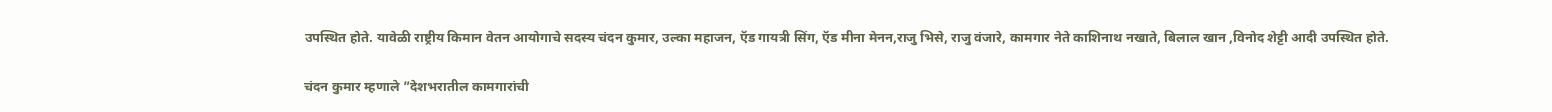उपस्थित होते. यावेळी राष्ट्रीय किमान वेतन आयोगाचे सदस्य चंदन कुमार, उल्का महाजन, ऍड गायत्री सिंग, ऍड मीना मेनन,राजु भिसे, राजु वंजारे, कामगार नेते काशिनाथ नखाते, बिलाल खान ,विनोद शेट्टी आदी उपस्थित होते.

चंदन कुमार म्हणाले ”देशभरातील कामगारांची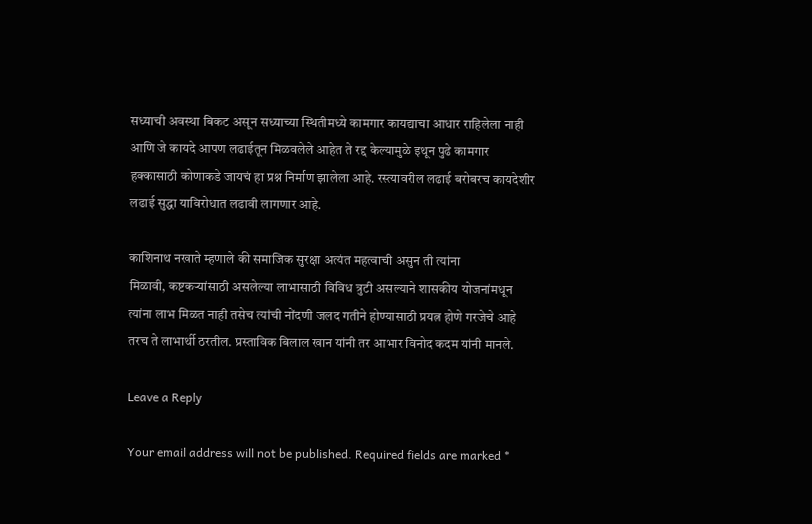सध्याची अवस्था बिकट असून सध्याच्या स्थितीमध्ये कामगार कायद्याचा आधार राहिलेला नाही आणि जे कायदे आपण लढाईतून मिळवलेले आहेत ते रद्द केल्यामुळे इथून पुढे कामगार हक्कासाठी कोणाकडे जायचं हा प्रश्न निर्माण झालेला आहे. रस्त्यावरील लढाई बरोबरच कायदेशीर लढाई सुद्धा याविरोधात लढावी लागणार आहे.

काशिनाथ नखाते म्हणाले की समाजिक सुरक्षा अत्यंत महत्वाची असुन ती त्यांना
मिळावी, कष्टकऱ्यांसाठी असलेल्या लाभासाठी विविध त्रुटी असल्याने शासकीय योजनांमधून त्यांना लाभ मिळत नाही तसेच त्यांची नोंदणी जलद गतीने होण्यासाठी प्रयत्न होणे गरजेचे आहे तरच ते लाभार्थी ठरतील. प्रस्ताविक बिलाल खान यांनी तर आभार विनोद कदम यांनी मानले.

Leave a Reply

Your email address will not be published. Required fields are marked *